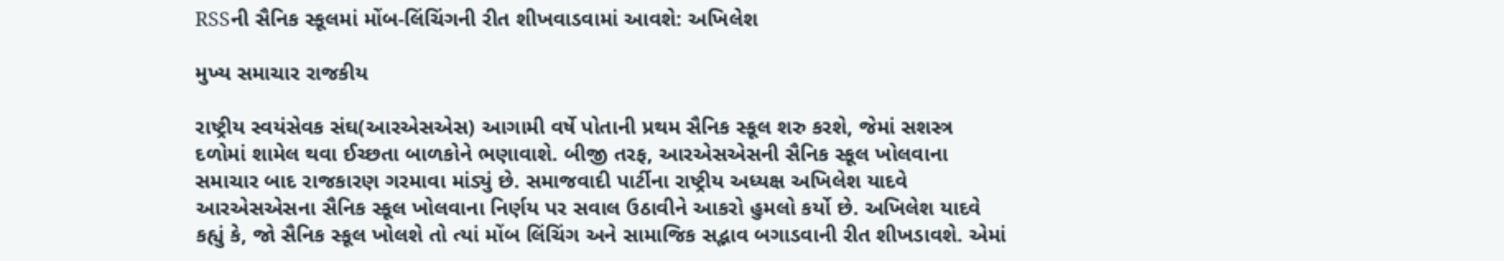RSSની સૈનિક સ્કૂલમાં મોંબ-લિંચિંગની રીત શીખવાડવામાં આવશે: અખિલેશ

મુખ્ય સમાચાર રાજકીય

રાષ્ટ્રીય સ્વયંસેવક સંઘ(આરએસએસ) આગામી વર્ષે પોતાની પ્રથમ સૈનિક સ્કૂલ શરુ કરશે, જેમાં સશસ્ત્ર દળોમાં શામેલ થવા ઈચ્છતા બાળકોને ભણાવાશે. બીજી તરફ, આરએસએસની સૈનિક સ્કૂલ ખોલવાના સમાચાર બાદ રાજકારણ ગરમાવા માંડ્યું છે. સમાજવાદી પાર્ટીના રાષ્ટ્રીય અધ્યક્ષ અખિલેશ યાદવે આરએસએસના સૈનિક સ્કૂલ ખોલવાના નિર્ણય પર સવાલ ઉઠાવીને આકરો હુમલો કર્યો છે. અખિલેશ યાદવે કહ્યું કે, જો સૈનિક સ્કૂલ ખોલશે તો ત્યાં મોંબ લિંચિંગ અને સામાજિક સદ્ભાવ બગાડવાની રીત શીખડાવશે. એમાં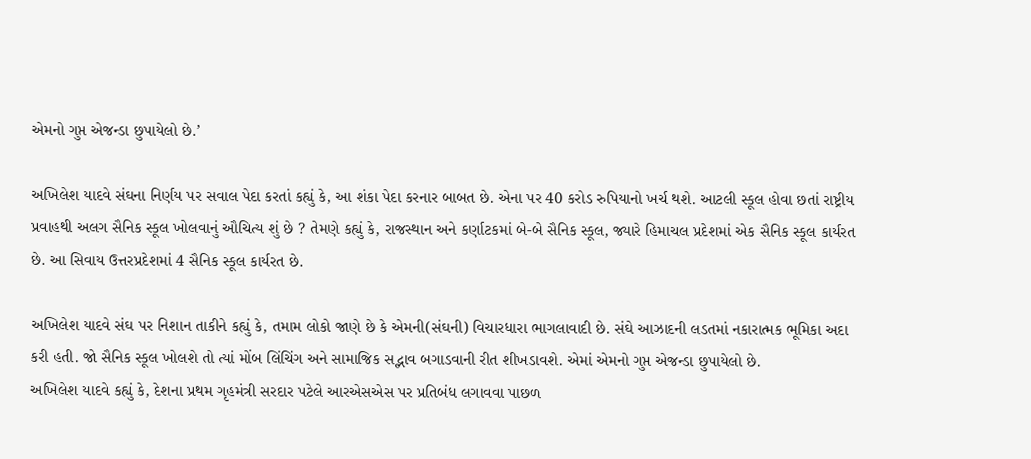એમનો ગુપ્ત એજન્ડા છુપાયેલો છે.’

અખિલેશ યાદવે સંઘના નિર્ણય પર સવાલ પેદા કરતાં કહ્યું કે, આ શંકા પેદા કરનાર બાબત છે. એના પર 40 કરોડ રુપિયાનો ખર્ચ થશે. આટલી સ્કૂલ હોવા છતાં રાષ્ટ્રીય પ્રવાહથી અલગ સૈનિક સ્કૂલ ખોલવાનું ઔચિત્ય શું છે ? તેમણે કહ્યું કે, રાજસ્થાન અને કર્ણાટકમાં બે-બે સૈનિક સ્કૂલ, જ્યારે હિમાચલ પ્રદેશમાં એક સૈનિક સ્કૂલ કાર્યરત છે. આ સિવાય ઉત્તરપ્રદેશમાં 4 સૈનિક સ્કૂલ કાર્યરત છે.

અખિલેશ યાદવે સંઘ પર નિશાન તાકીને કહ્યું કે, તમામ લોકો જાણે છે કે એમની(સંઘની) વિચારધારા ભાગલાવાદી છે. સંઘે આઝાદની લડતમાં નકારાત્મક ભૂમિકા અદા કરી હતી. જો સૈનિક સ્કૂલ ખોલશે તો ત્યાં મોંબ લિંચિંગ અને સામાજિક સદ્ભાવ બગાડવાની રીત શીખડાવશે. એમાં એમનો ગુપ્ત એજન્ડા છુપાયેલો છે.
અખિલેશ યાદવે કહ્યું કે, દેશના પ્રથમ ગૃહમંત્રી સરદાર પટેલે આરએસએસ પર પ્રતિબંધ લગાવવા પાછળ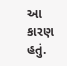આ કારણ હતું.